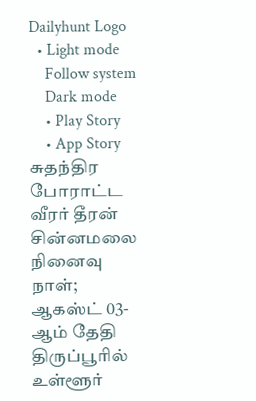Dailyhunt Logo
  • Light mode
    Follow system
    Dark mode
    • Play Story
    • App Story
சுதந்திர போராட்ட வீரர் தீரன் சின்னமலை நினைவு நாள்; ஆகஸ்ட் 03-ஆம் தேதி திருப்பூரில் உள்ளூர்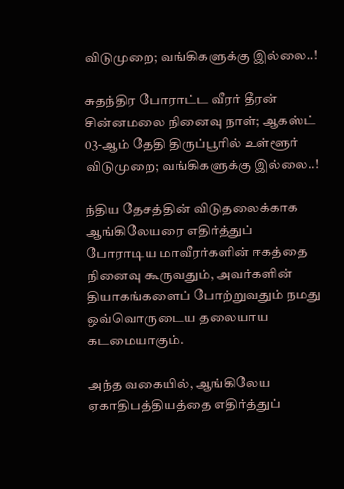விடுமுறை; வங்கிகளுக்கு இல்லை..!

சுதந்திர போராட்ட வீரர் தீரன் சின்னமலை நினைவு நாள்; ஆகஸ்ட் 03-ஆம் தேதி திருப்பூரில் உள்ளூர் விடுமுறை; வங்கிகளுக்கு இல்லை..!

ந்திய தேசத்தின் விடுதலைக்காக ஆங்கிலேயரை எதிர்த்துப் போராடிய மாவீரர்களின் ஈகத்தை நினைவு கூருவதும், அவர்களின் தியாகங்களைப் போற்றுவதும் நமது ஒவ்வொருடைய தலையாய கடமையாகும்.

அந்த வகையில், ஆங்கிலேய ஏகாதிபத்தியத்தை எதிர்த்துப்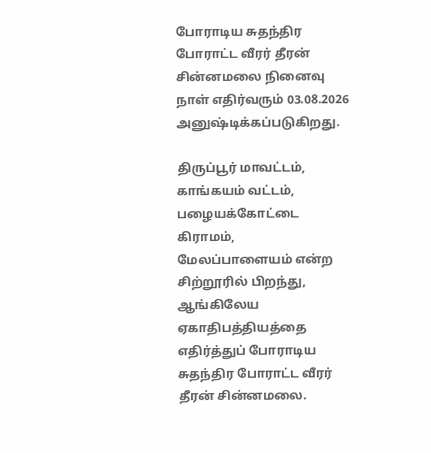போராடிய சுதந்திர போராட்ட வீரர் தீரன் சின்னமலை நினைவு நாள் எதிர்வரும் 03.08.2026 அனுஷ்டிக்கப்படுகிறது.

திருப்பூர் மாவட்டம், காங்கயம் வட்டம், பழையக்கோட்டை கிராமம், மேலப்பாளையம் என்ற சிற்றூரில் பிறந்து, ஆங்கிலேய ஏகாதிபத்தியத்தை எதிர்த்துப் போராடிய சுதந்திர போராட்ட வீரர் தீரன் சின்னமலை.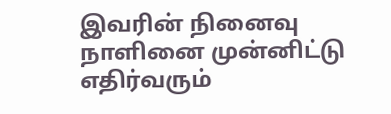இவரின் நினைவு நாளினை முன்னிட்டு எதிர்வரும்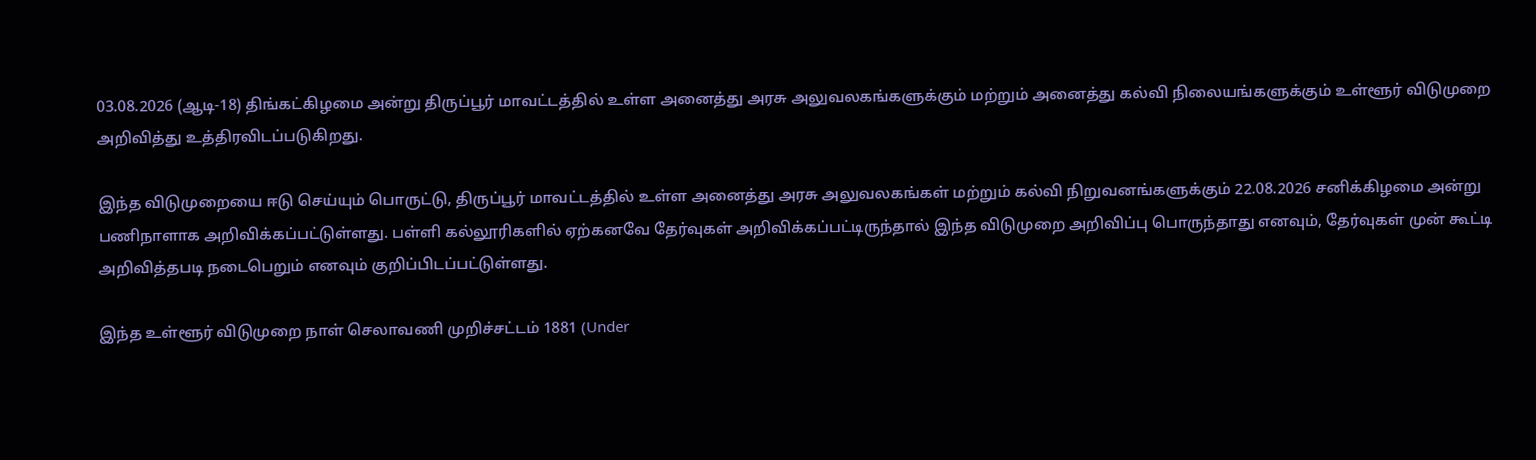03.08.2026 (ஆடி-18) திங்கட்கிழமை அன்று திருப்பூர் மாவட்டத்தில் உள்ள அனைத்து அரசு அலுவலகங்களுக்கும் மற்றும் அனைத்து கல்வி நிலையங்களுக்கும் உள்ளூர் விடுமுறை அறிவித்து உத்திரவிடப்படுகிறது.

இந்த விடுமுறையை ஈடு செய்யும் பொருட்டு, திருப்பூர் மாவட்டத்தில் உள்ள அனைத்து அரசு அலுவலகங்கள் மற்றும் கல்வி நிறுவனங்களுக்கும் 22.08.2026 சனிக்கிழமை அன்று பணிநாளாக அறிவிக்கப்பட்டுள்ளது. பள்ளி கல்லூரிகளில் ஏற்கனவே தேர்வுகள் அறிவிக்கப்பட்டிருந்தால் இந்த விடுமுறை அறிவிப்பு பொருந்தாது எனவும், தேர்வுகள் முன் கூட்டி அறிவித்தபடி நடைபெறும் எனவும் குறிப்பிடப்பட்டுள்ளது.

இந்த உள்ளூர் விடுமுறை நாள் செலாவணி முறிச்சட்டம் 1881 (Under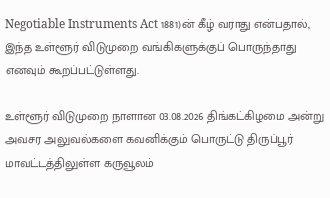Negotiable Instruments Act 1881)ன் கீழ் வராது என்பதால், இந்த உள்ளூர் விடுமுறை வங்கிகளுக்குப் பொருந்தாது எனவும் கூறப்பட்டுள்ளது.

உள்ளூர் விடுமுறை நாளான 03.08.2026 திங்கட்கிழமை அன்று அவசர அலுவல்களை கவனிக்கும் பொருட்டு திருப்பூர் மாவட்டத்திலுள்ள கருவூலம்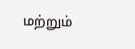மற்றும்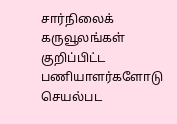சார்நிலைக் கருவூலங்கள் குறிப்பிட்ட பணியாளர்களோடு செயல்பட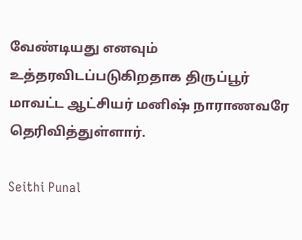வேண்டியது எனவும் உத்தரவிடப்படுகிறதாக திருப்பூர் மாவட்ட ஆட்சியர் மனிஷ் நாராணவரே தெரிவித்துள்ளார்.

Seithi Punal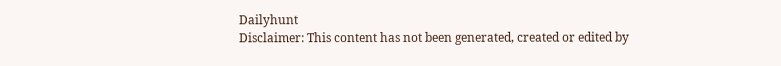Dailyhunt
Disclaimer: This content has not been generated, created or edited by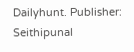Dailyhunt. Publisher: Seithipunal